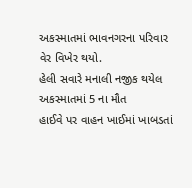અકસ્માતમાં ભાવનગરના પરિવાર વેર વિખેર થયો.
હેલી સવારે મનાલી નજીક થયેલ અકસ્માતમાં 5 ના મૌત
હાઈવે પર વાહન ખાઈમાં ખાબડતાં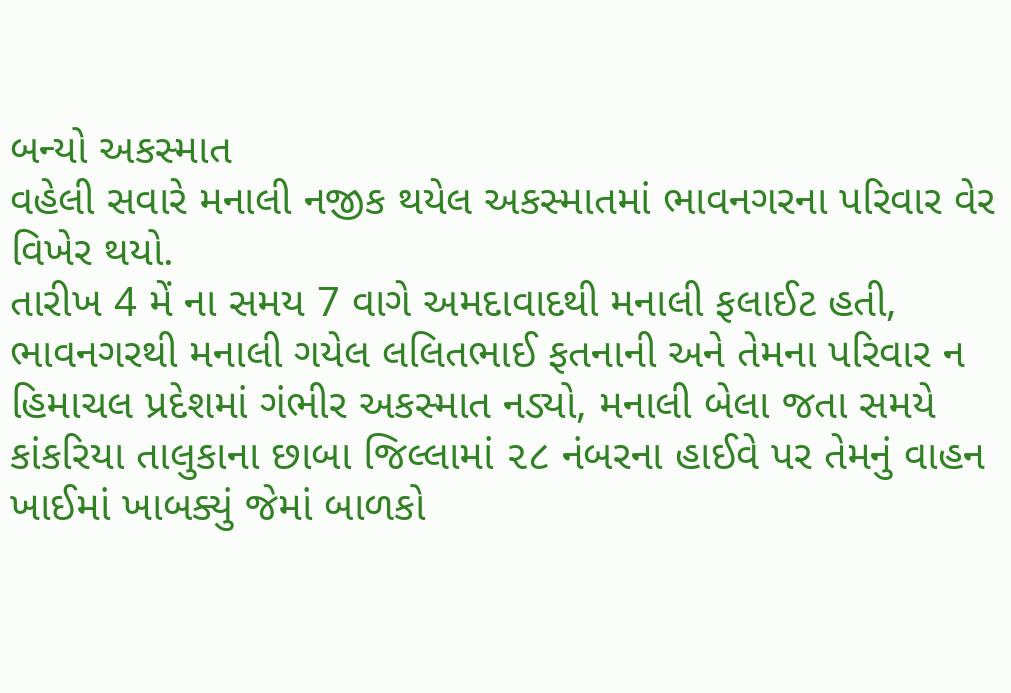બન્યો અકસ્માત
વહેલી સવારે મનાલી નજીક થયેલ અકસ્માતમાં ભાવનગરના પરિવાર વેર વિખેર થયો.
તારીખ 4 મેં ના સમય 7 વાગે અમદાવાદથી મનાલી ફલાઈટ હતી, ભાવનગરથી મનાલી ગયેલ લલિતભાઈ ફતનાની અને તેમના પરિવાર ન હિમાચલ પ્રદેશમાં ગંભીર અકસ્માત નડ્યો, મનાલી બેલા જતા સમયે કાંકરિયા તાલુકાના છાબા જિલ્લામાં ૨૮ નંબરના હાઈવે પર તેમનું વાહન ખાઈમાં ખાબક્યું જેમાં બાળકો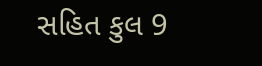સહિત કુલ 9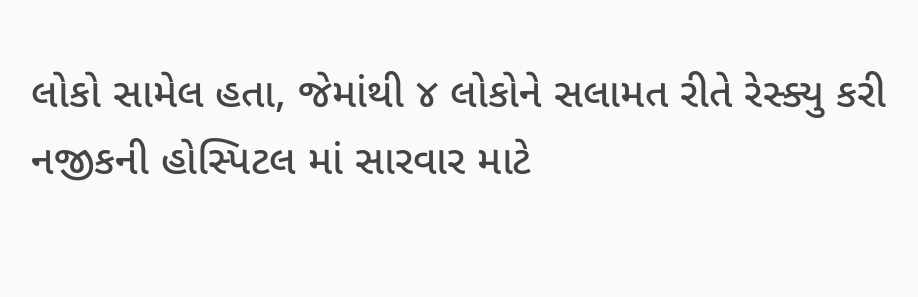લોકો સામેલ હતા, જેમાંથી ૪ લોકોને સલામત રીતે રેસ્ક્યુ કરી નજીકની હોસ્પિટલ માં સારવાર માટે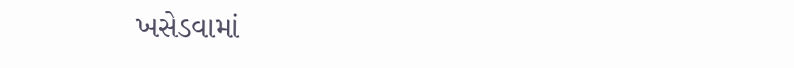ખસેડવામાં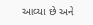આવ્યા છે અને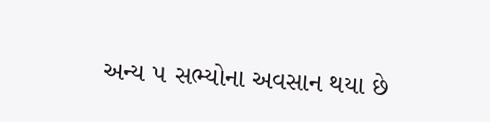અન્ય ૫ સભ્યોના અવસાન થયા છે